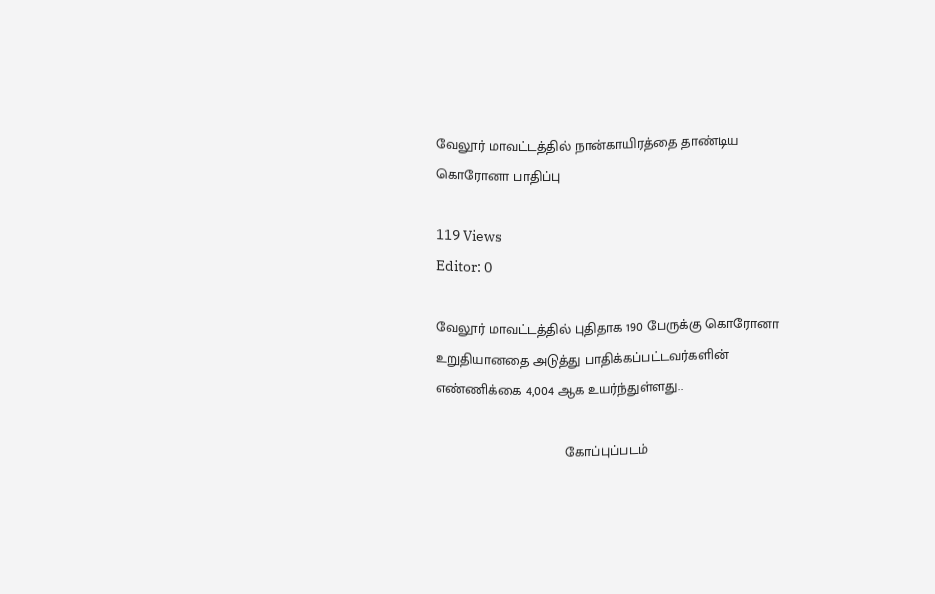வேலூர் மாவட்டத்தில் நான்காயிரத்தை தாண்டிய கொரோனா பாதிப்பு

119 Views
Editor: 0

வேலூர் மாவட்டத்தில் புதிதாக 190 பேருக்கு கொரோனா உறுதியானதை அடுத்து பாதிக்கப்பட்டவர்களின் எண்ணிக்கை 4,004 ஆக உயர்ந்துள்ளது..

                                 கோப்புப்படம்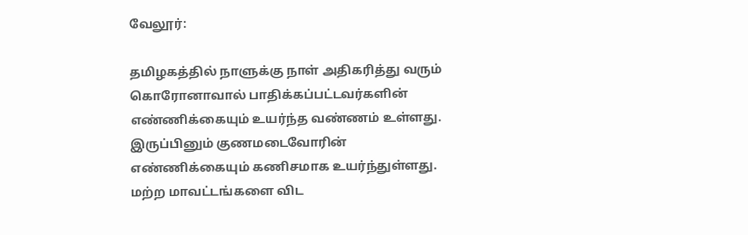வேலூர்:

தமிழகத்தில் நாளுக்கு நாள் அதிகரித்து வரும் கொரோனாவால் பாதிக்கப்பட்டவர்களின் எண்ணிக்கையும் உயர்ந்த வண்ணம் உள்ளது. இருப்பினும் குணமடைவோரின் எண்ணிக்கையும் கணிசமாக உயர்ந்துள்ளது. மற்ற மாவட்டங்களை விட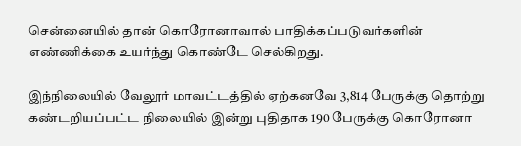சென்னையில் தான் கொரோனாவால் பாதிக்கப்படுவர்களின் எண்ணிக்கை உயர்ந்து கொண்டே செல்கிறது.

இந்நிலையில் வேலூர் மாவட்டத்தில் ஏற்கனவே 3,814 பேருக்கு தொற்று கண்டறியப்பட்ட நிலையில் இன்று புதிதாக 190 பேருக்கு கொரோனா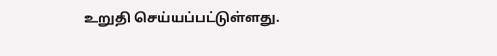உறுதி செய்யப்பட்டுள்ளது.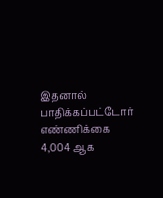இதனால் பாதிக்கப்பட்டோர் எண்ணிக்கை 4,004 ஆக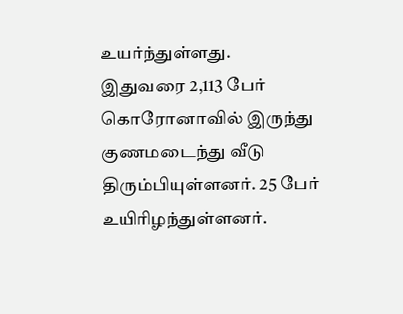உயர்ந்துள்ளது.
இதுவரை 2,113 பேர் கொரோனாவில் இருந்து குணமடைந்து வீடு திரும்பியுள்ளனர். 25 பேர் உயிரிழந்துள்ளனர்.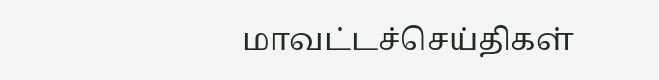மாவட்டச்செய்திகள்